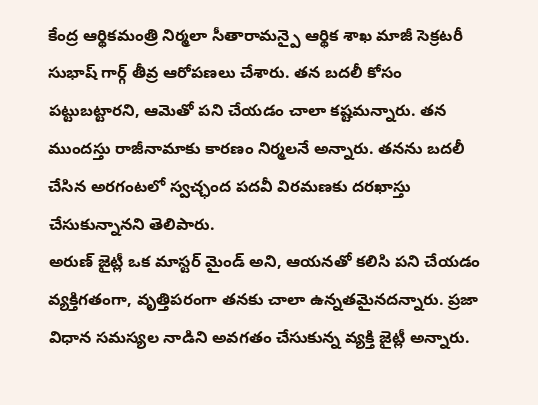కేంద్ర ఆర్థికమంత్రి నిర్మలా సీతారామన్పై ఆర్థిక శాఖ మాజీ సెక్రటరీ సుభాష్ గార్గ్ తీవ్ర ఆరోపణలు చేశారు. తన బదలీ కోసం పట్టుబట్టారని, ఆమెతో పని చేయడం చాలా కష్టమన్నారు. తన ముందస్తు రాజీనామాకు కారణం నిర్మలనే అన్నారు. తనను బదలీ చేసిన అరగంటలో స్వచ్ఛంద పదవీ విరమణకు దరఖాస్తు చేసుకున్నానని తెలిపారు.
అరుణ్ జైట్లీ ఒక మాస్టర్ మైండ్ అని, ఆయనతో కలిసి పని చేయడం వ్యక్తిగతంగా, వృత్తిపరంగా తనకు చాలా ఉన్నతమైనదన్నారు. ప్రజా విధాన సమస్యల నాడిని అవగతం చేసుకున్న వ్యక్తి జైట్లీ అన్నారు.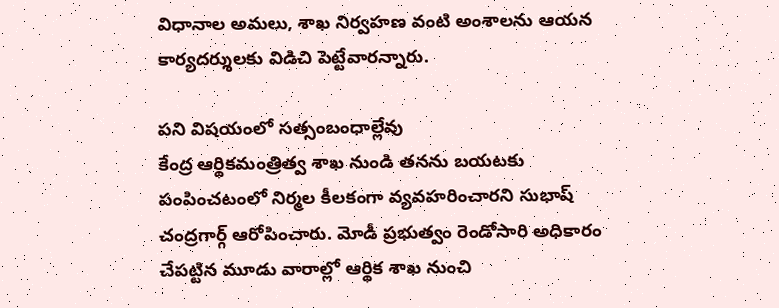విధానాల అమలు, శాఖ నిర్వహణ వంటి అంశాలను ఆయన కార్యదర్శులకు విడిచి పెట్టేవారన్నారు.

పని విషయంలో సత్సంబంధాల్లేవు
కేంద్ర ఆర్థికమంత్రిత్వ శాఖ నుండి తనను బయటకు పంపించటంలో నిర్మల కీలకంగా వ్యవహరించారని సుభాష్ చంద్రగార్గ్ ఆరోపించారు. మోడీ ప్రభుత్వం రెండోసారి అధికారం చేపట్టిన మూడు వారాల్లో ఆర్థిక శాఖ నుంచి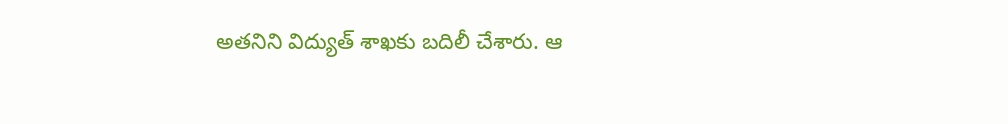అతనిని విద్యుత్ శాఖకు బదిలీ చేశారు. ఆ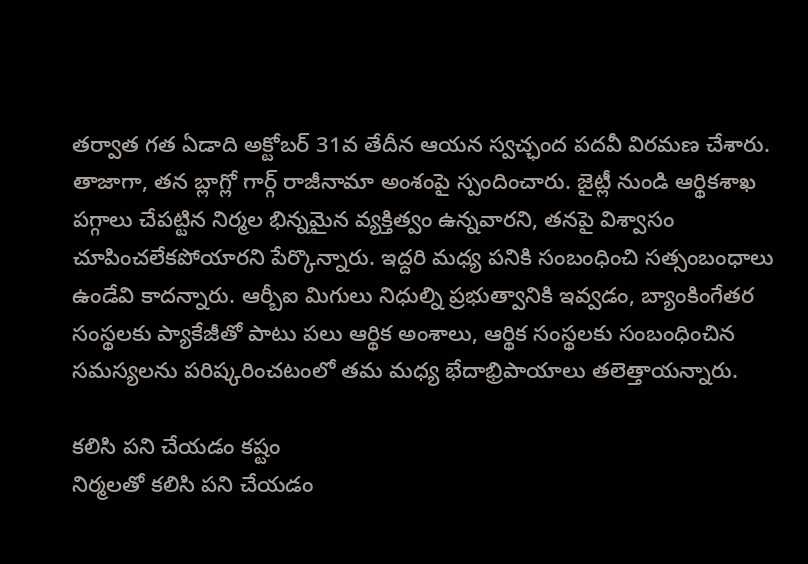తర్వాత గత ఏడాది అక్టోబర్ 31వ తేదీన ఆయన స్వచ్ఛంద పదవీ విరమణ చేశారు. తాజాగా, తన బ్లాగ్లో గార్గ్ రాజీనామా అంశంపై స్పందించారు. జైట్లీ నుండి ఆర్థికశాఖ పగ్గాలు చేపట్టిన నిర్మల భిన్నమైన వ్యక్తిత్వం ఉన్నవారని, తనపై విశ్వాసం చూపించలేకపోయారని పేర్కొన్నారు. ఇద్దరి మధ్య పనికి సంబంధించి సత్సంబంధాలు ఉండేవి కాదన్నారు. ఆర్బీఐ మిగులు నిధుల్ని ప్రభుత్వానికి ఇవ్వడం, బ్యాంకింగేతర సంస్థలకు ప్యాకేజీతో పాటు పలు ఆర్థిక అంశాలు, ఆర్థిక సంస్థలకు సంబంధించిన సమస్యలను పరిష్కరించటంలో తమ మధ్య భేదాభ్రిపాయాలు తలెత్తాయన్నారు.

కలిసి పని చేయడం కష్టం
నిర్మలతో కలిసి పని చేయడం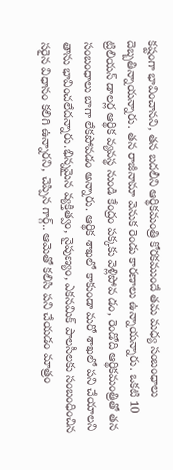కష్టంగా భావించానని, తన బదలీని ఆర్థికమంత్రి కోరకముందే తమ మధ్య సంబంధాలు దెబ్బతిన్నాయన్నారు. తన రాజీనామా వెనుక రెండు కారణాలు ఉన్నాయన్నారు. ఒకటి 10 ట్రిలియన్ డాలర్ల ఆర్థిక వ్యవస్థ నుండి కేంద్రం పక్కకు వెళ్లిపోవ డం, రెండోది ఆర్థికమంత్రితో తన సంబంధాలు బాగా లేకపోవడం అన్నారు. ఆర్థిక శాఖలో కాకుండా మరో శాఖలో పని చేయాలని తాను భావించలేదన్నారు.భిన్నమైన వ్యక్తిత్వం, నైపుణ్యం, ఎకనమిక్ పాలసీలకు సంబంధించిన సరైన విధానం కలిగి ఉన్నారని, చెప్పిన గార్గ్.. ఆమెతో కలిసి పని చేయడం మాత్రం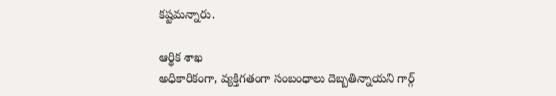కష్టమన్నారు.

ఆర్థిక శాఖ
అధికారికంగా, వ్యక్తిగతంగా సంబంధాలు దెబ్బతిన్నాయని గార్గ్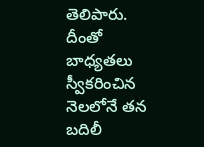తెలిపారు. దీంతో బాధ్యతలు స్వీకరించిన నెలలోనే తన బదిలీ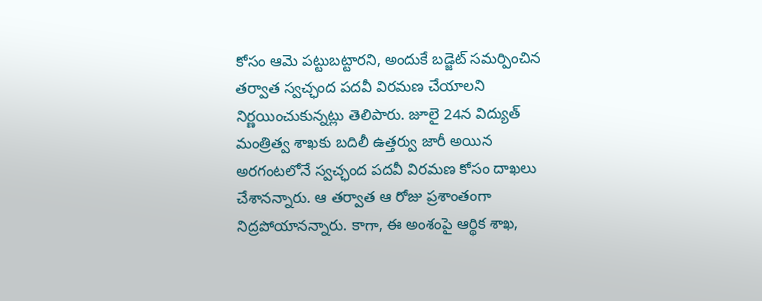కోసం ఆమె పట్టుబట్టారని, అందుకే బడ్జెట్ సమర్పించిన తర్వాత స్వచ్ఛంద పదవీ విరమణ చేయాలని నిర్ణయించుకున్నట్లు తెలిపారు. జూలై 24న విద్యుత్ మంత్రిత్వ శాఖకు బదిలీ ఉత్తర్వు జారీ అయిన అరగంటలోనే స్వచ్ఛంద పదవీ విరమణ కోసం దాఖలు చేశానన్నారు. ఆ తర్వాత ఆ రోజు ప్రశాంతంగా నిద్రపోయానన్నారు. కాగా, ఈ అంశంపై ఆర్థిక శాఖ,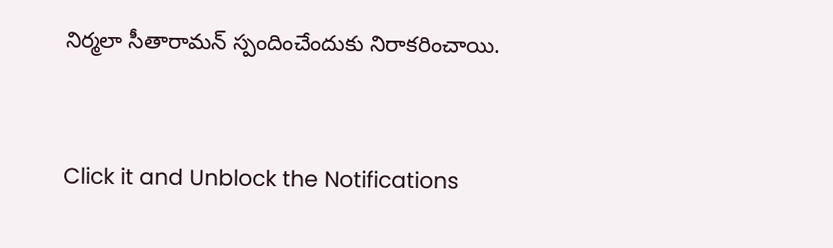నిర్మలా సీతారామన్ స్పందించేందుకు నిరాకరించాయి.


Click it and Unblock the Notifications